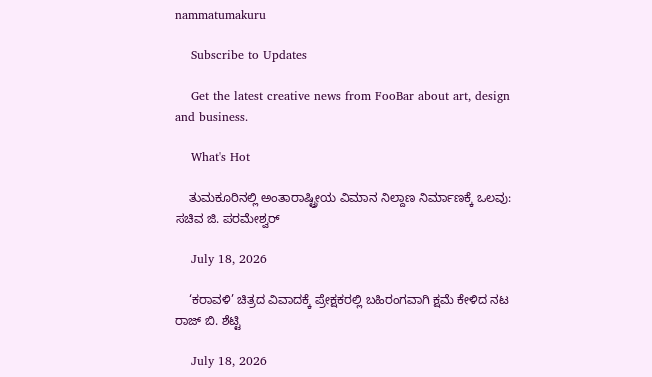nammatumakuru

    Subscribe to Updates

    Get the latest creative news from FooBar about art, design and business.

    What's Hot

    ತುಮಕೂರಿನಲ್ಲಿ ಅಂತಾರಾಷ್ಟ್ರೀಯ ವಿಮಾನ ನಿಲ್ದಾಣ ನಿರ್ಮಾಣಕ್ಕೆ ಒಲವು: ಸಚಿವ ಜಿ. ಪರಮೇಶ್ವರ್

    July 18, 2026

    ‘ಕರಾವಳಿ’ ಚಿತ್ರದ ವಿವಾದಕ್ಕೆ ಪ್ರೇಕ್ಷಕರಲ್ಲಿ ಬಹಿರಂಗವಾಗಿ ಕ್ಷಮೆ ಕೇಳಿದ ನಟ ರಾಜ್ ಬಿ. ಶೆಟ್ಟಿ

    July 18, 2026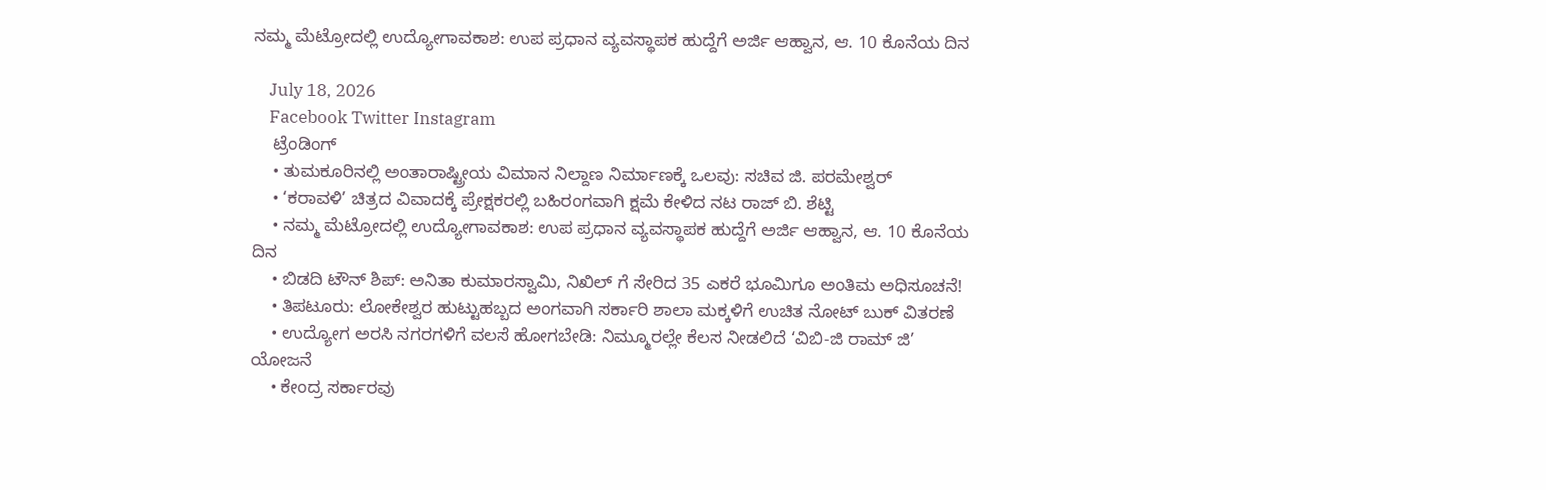ನಮ್ಮ ಮೆಟ್ರೋದಲ್ಲಿ ಉದ್ಯೋಗಾವಕಾಶ: ಉಪ ಪ್ರಧಾನ ವ್ಯವಸ್ಥಾಪಕ ಹುದ್ದೆಗೆ ಅರ್ಜಿ ಆಹ್ವಾನ, ಆ. 10 ಕೊನೆಯ ದಿನ

    July 18, 2026
    Facebook Twitter Instagram
    ಟ್ರೆಂಡಿಂಗ್
    • ತುಮಕೂರಿನಲ್ಲಿ ಅಂತಾರಾಷ್ಟ್ರೀಯ ವಿಮಾನ ನಿಲ್ದಾಣ ನಿರ್ಮಾಣಕ್ಕೆ ಒಲವು: ಸಚಿವ ಜಿ. ಪರಮೇಶ್ವರ್
    • ‘ಕರಾವಳಿ’ ಚಿತ್ರದ ವಿವಾದಕ್ಕೆ ಪ್ರೇಕ್ಷಕರಲ್ಲಿ ಬಹಿರಂಗವಾಗಿ ಕ್ಷಮೆ ಕೇಳಿದ ನಟ ರಾಜ್ ಬಿ. ಶೆಟ್ಟಿ
    • ನಮ್ಮ ಮೆಟ್ರೋದಲ್ಲಿ ಉದ್ಯೋಗಾವಕಾಶ: ಉಪ ಪ್ರಧಾನ ವ್ಯವಸ್ಥಾಪಕ ಹುದ್ದೆಗೆ ಅರ್ಜಿ ಆಹ್ವಾನ, ಆ. 10 ಕೊನೆಯ ದಿನ
    • ಬಿಡದಿ ಟೌನ್ ಶಿಪ್: ಅನಿತಾ ಕುಮಾರಸ್ವಾಮಿ, ನಿಖಿಲ್ ಗೆ ಸೇರಿದ 35 ಎಕರೆ ಭೂಮಿಗೂ ಅಂತಿಮ ಅಧಿಸೂಚನೆ!
    • ತಿಪಟೂರು: ಲೋಕೇಶ್ವರ ಹುಟ್ಟುಹಬ್ಬದ ಅಂಗವಾಗಿ ಸರ್ಕಾರಿ ಶಾಲಾ ಮಕ್ಕಳಿಗೆ ಉಚಿತ ನೋಟ್‌ ಬುಕ್ ವಿತರಣೆ
    • ಉದ್ಯೋಗ ಅರಸಿ ನಗರಗಳಿಗೆ ವಲಸೆ ಹೋಗಬೇಡಿ: ನಿಮ್ಮೂರಲ್ಲೇ ಕೆಲಸ ನೀಡಲಿದೆ ‘ವಿಬಿ-ಜಿ ರಾಮ್ ಜಿ’ ಯೋಜನೆ
    • ಕೇಂದ್ರ ಸರ್ಕಾರವು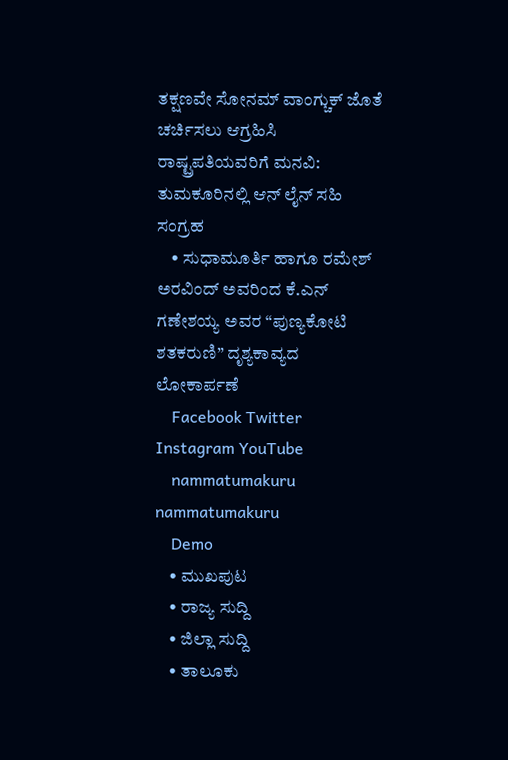ತಕ್ಷಣವೇ ಸೋನಮ್ ವಾಂಗ್ಚುಕ್ ಜೊತೆ ಚರ್ಚಿಸಲು ಆಗ್ರಹಿಸಿ ರಾಷ್ಟ್ರಪತಿಯವರಿಗೆ ಮನವಿ: ತುಮಕೂರಿನಲ್ಲಿ ಆನ್‌ ಲೈನ್ ಸಹಿ ಸಂಗ್ರಹ
    • ಸುಧಾಮೂರ್ತಿ ಹಾಗೂ ರಮೇಶ್ ಅರವಿಂದ್ ಅವರಿಂದ ಕೆ.ಎನ್ ಗಣೇಶಯ್ಯ ಅವರ “ಪುಣ್ಯಕೋಟಿ ಶತಕರುಣಿ” ದೃಶ್ಯಕಾವ್ಯದ ಲೋಕಾರ್ಪಣೆ
    Facebook Twitter Instagram YouTube
    nammatumakuru nammatumakuru
    Demo
    • ಮುಖಪುಟ
    • ರಾಜ್ಯ ಸುದ್ದಿ
    • ಜಿಲ್ಲಾ ಸುದ್ದಿ
    • ತಾಲೂಕು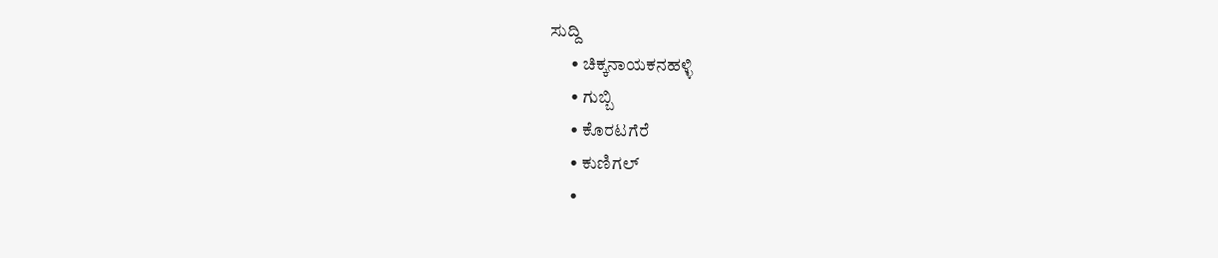ಸುದ್ದಿ
      • ಚಿಕ್ಕನಾಯಕನಹಳ್ಳಿ
      • ಗುಬ್ಬಿ
      • ಕೊರಟಗೆರೆ
      • ಕುಣಿಗಲ್
      •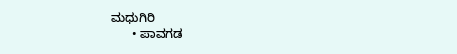ಮಧುಗಿರಿ
      • ಪಾವಗಡ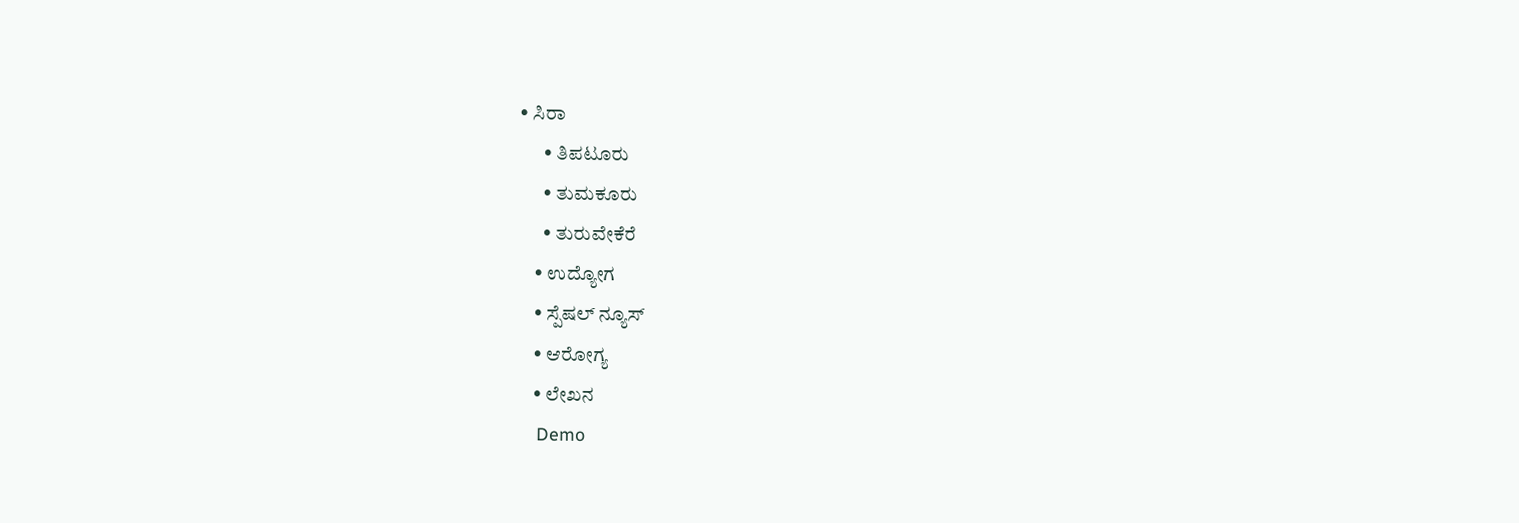• ಸಿರಾ
      • ತಿಪಟೂರು
      • ತುಮಕೂರು
      • ತುರುವೇಕೆರೆ
    • ಉದ್ಯೋಗ
    • ಸ್ಪೆಷಲ್ ನ್ಯೂಸ್
    • ಆರೋಗ್ಯ
    • ಲೇಖನ
    Demo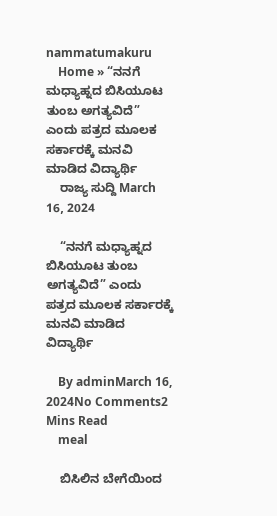nammatumakuru
    Home » “ನನಗೆ ಮಧ್ಯಾಹ್ನದ ಬಿಸಿಯೂಟ ತುಂಬ ಅಗತ್ಯವಿದೆ” ಎಂದು ಪತ್ರದ ಮೂಲಕ ಸರ್ಕಾರಕ್ಕೆ ಮನವಿ ಮಾಡಿದ ವಿದ್ಯಾರ್ಥಿ
    ರಾಜ್ಯ ಸುದ್ದಿ March 16, 2024

    “ನನಗೆ ಮಧ್ಯಾಹ್ನದ ಬಿಸಿಯೂಟ ತುಂಬ ಅಗತ್ಯವಿದೆ” ಎಂದು ಪತ್ರದ ಮೂಲಕ ಸರ್ಕಾರಕ್ಕೆ ಮನವಿ ಮಾಡಿದ ವಿದ್ಯಾರ್ಥಿ

    By adminMarch 16, 2024No Comments2 Mins Read
    meal

    ಬಿಸಿಲಿನ ಬೇಗೆಯಿಂದ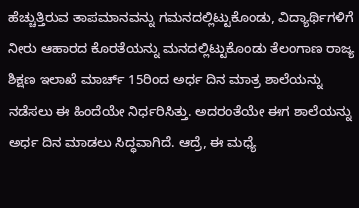ಹೆಚ್ಚುತ್ತಿರುವ ತಾಪಮಾನವನ್ನು ಗಮನದಲ್ಲಿಟ್ಟುಕೊಂಡು, ವಿದ್ಯಾರ್ಥಿಗಳಿಗೆ ನೀರು ಆಹಾರದ ಕೊರತೆಯನ್ನು ಮನದಲ್ಲಿಟ್ಟುಕೊಂಡು ತೆಲಂಗಾಣ ರಾಜ್ಯ ಶಿಕ್ಷಣ ಇಲಾಖೆ ಮಾರ್ಚ್ 15ರಿಂದ ಅರ್ಧ ದಿನ ಮಾತ್ರ ಶಾಲೆಯನ್ನು ನಡೆಸಲು ಈ ಹಿಂದೆಯೇ ನಿರ್ಧರಿಸಿತ್ತು. ಅದರಂತೆಯೇ ಈಗ ಶಾಲೆಯನ್ನು ಅರ್ಧ ದಿನ ಮಾಡಲು ಸಿದ್ಧವಾಗಿದೆ. ಆದ್ರೆ, ಈ ಮಧ್ಯೆ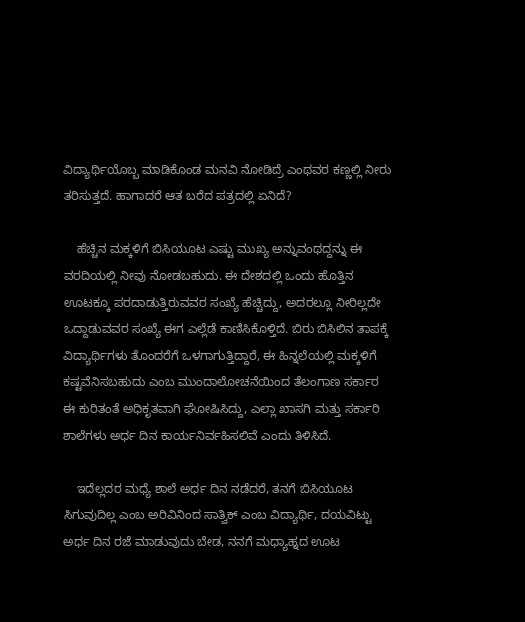ವಿದ್ಯಾರ್ಥಿಯೊಬ್ಬ ಮಾಡಿಕೊಂಡ ಮನವಿ ನೋಡಿದ್ರೆ ಎಂಥವರ ಕಣ್ಣಲ್ಲಿ ನೀರು ತರಿಸುತ್ತದೆ. ಹಾಗಾದರೆ ಆತ ಬರೆದ ಪತ್ರದಲ್ಲಿ ಏನಿದೆ?

    ಹೆಚ್ಚಿನ ಮಕ್ಕಳಿಗೆ ಬಿಸಿಯೂಟ ಎಷ್ಟು ಮುಖ್ಯ ಅನ್ನುವಂಥದ್ದನ್ನು ಈ ವರದಿಯಲ್ಲಿ ನೀವು ನೋಡಬಹುದು. ಈ ದೇಶದಲ್ಲಿ ಒಂದು ಹೊತ್ತಿನ ಊಟಕ್ಕೂ ಪರದಾಡುತ್ತಿರುವವರ ಸಂಖ್ಯೆ ಹೆಚ್ಚಿದ್ದು, ಅದರಲ್ಲೂ ನೀರಿಲ್ಲದೇ ಒದ್ದಾಡುವವರ ಸಂಖ್ಯೆ ಈಗ ಎಲ್ಲೆಡೆ ಕಾಣಿಸಿಕೊಳ್ತಿದೆ. ಬಿರು ಬಿಸಿಲಿನ ತಾಪಕ್ಕೆ ವಿದ್ಯಾರ್ಥಿಗಳು ತೊಂದರೆಗೆ ಒಳಗಾಗುತ್ತಿದ್ದಾರೆ, ಈ ಹಿನ್ನಲೆಯಲ್ಲಿ ಮಕ್ಕಳಿಗೆ ಕಷ್ಟವೆನಿಸಬಹುದು ಎಂಬ ಮುಂದಾಲೋಚನೆಯಿಂದ ತೆಲಂಗಾಣ ಸರ್ಕಾರ ಈ ಕುರಿತಂತೆ ಅಧಿಕೃತವಾಗಿ ಘೋಷಿಸಿದ್ದು, ಎಲ್ಲಾ ಖಾಸಗಿ ಮತ್ತು ಸರ್ಕಾರಿ ಶಾಲೆಗಳು ಅರ್ಧ ದಿನ ಕಾರ್ಯನಿರ್ವಹಿಸಲಿವೆ ಎಂದು ತಿಳಿಸಿದೆ.

    ಇದೆಲ್ಲದರ ಮಧ್ಯೆ ಶಾಲೆ ಅರ್ಧ ದಿನ ನಡೆದರೆ, ತನಗೆ ಬಿಸಿಯೂಟ ಸಿಗುವುದಿಲ್ಲ ಎಂಬ ಅರಿವಿನಿಂದ ಸಾತ್ವಿಕ್ ಎಂಬ ವಿದ್ಯಾರ್ಥಿ, ದಯವಿಟ್ಟು ಅರ್ಧ ದಿನ ರಜೆ ಮಾಡುವುದು ಬೇಡ, ನನಗೆ ಮಧ್ಯಾಹ್ನದ ಊಟ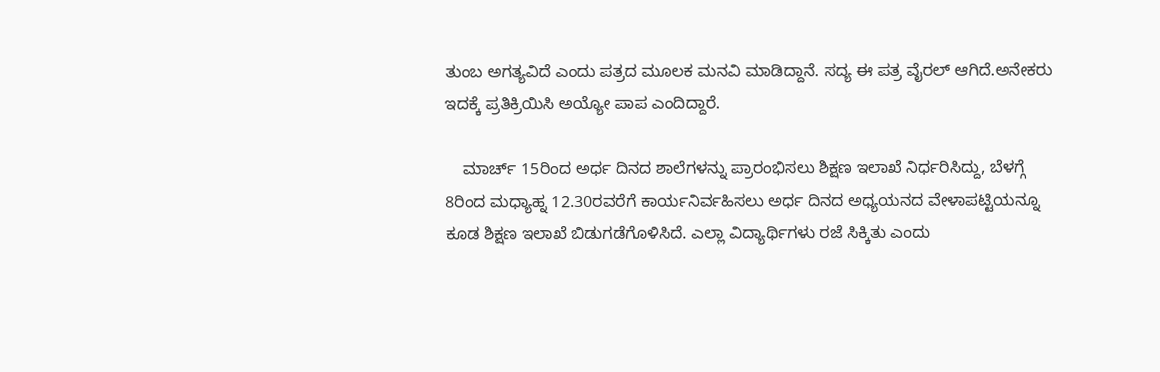ತುಂಬ ಅಗತ್ಯವಿದೆ ಎಂದು ಪತ್ರದ ಮೂಲಕ ಮನವಿ ಮಾಡಿದ್ದಾನೆ. ಸದ್ಯ ಈ ಪತ್ರ ವೈರಲ್ ಆಗಿದೆ.ಅನೇಕರು ಇದಕ್ಕೆ ಪ್ರತಿಕ್ರಿಯಿಸಿ ಅಯ್ಯೋ ಪಾಪ ಎಂದಿದ್ದಾರೆ.

    ಮಾರ್ಚ್ 15ರಿಂದ ಅರ್ಧ ದಿನದ ಶಾಲೆಗಳನ್ನು ಪ್ರಾರಂಭಿಸಲು ಶಿಕ್ಷಣ ಇಲಾಖೆ ನಿರ್ಧರಿಸಿದ್ದು, ಬೆಳಗ್ಗೆ 8ರಿಂದ ಮಧ್ಯಾಹ್ನ 12.30ರವರೆಗೆ ಕಾರ್ಯನಿರ್ವಹಿಸಲು ಅರ್ಧ ದಿನದ ಅಧ್ಯಯನದ ವೇಳಾಪಟ್ಟಿಯನ್ನೂ ಕೂಡ ಶಿಕ್ಷಣ ಇಲಾಖೆ ಬಿಡುಗಡೆಗೊಳಿಸಿದೆ. ಎಲ್ಲಾ ವಿದ್ಯಾರ್ಥಿಗಳು ರಜೆ ಸಿಕ್ಕಿತು ಎಂದು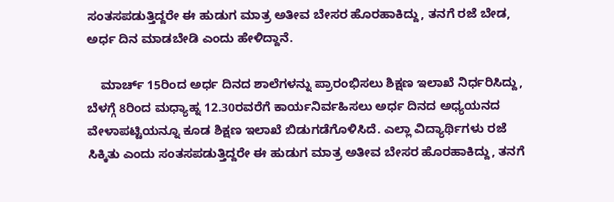ಸಂತಸಪಡುತ್ತಿದ್ದರೇ ಈ ಹುಡುಗ ಮಾತ್ರ ಅತೀವ ಬೇಸರ ಹೊರಹಾಕಿದ್ದು, ತನಗೆ ರಜೆ ಬೇಡ, ಅರ್ಧ ದಿನ ಮಾಡಬೇಡಿ ಎಂದು ಹೇಳಿದ್ದಾನೆ.

    ಮಾರ್ಚ್ 15ರಿಂದ ಅರ್ಧ ದಿನದ ಶಾಲೆಗಳನ್ನು ಪ್ರಾರಂಭಿಸಲು ಶಿಕ್ಷಣ ಇಲಾಖೆ ನಿರ್ಧರಿಸಿದ್ದು, ಬೆಳಗ್ಗೆ 8ರಿಂದ ಮಧ್ಯಾಹ್ನ 12.30ರವರೆಗೆ ಕಾರ್ಯನಿರ್ವಹಿಸಲು ಅರ್ಧ ದಿನದ ಅಧ್ಯಯನದ ವೇಳಾಪಟ್ಟಿಯನ್ನೂ ಕೂಡ ಶಿಕ್ಷಣ ಇಲಾಖೆ ಬಿಡುಗಡೆಗೊಳಿಸಿದೆ. ಎಲ್ಲಾ ವಿದ್ಯಾರ್ಥಿಗಳು ರಜೆ ಸಿಕ್ಕಿತು ಎಂದು ಸಂತಸಪಡುತ್ತಿದ್ದರೇ ಈ ಹುಡುಗ ಮಾತ್ರ ಅತೀವ ಬೇಸರ ಹೊರಹಾಕಿದ್ದು, ತನಗೆ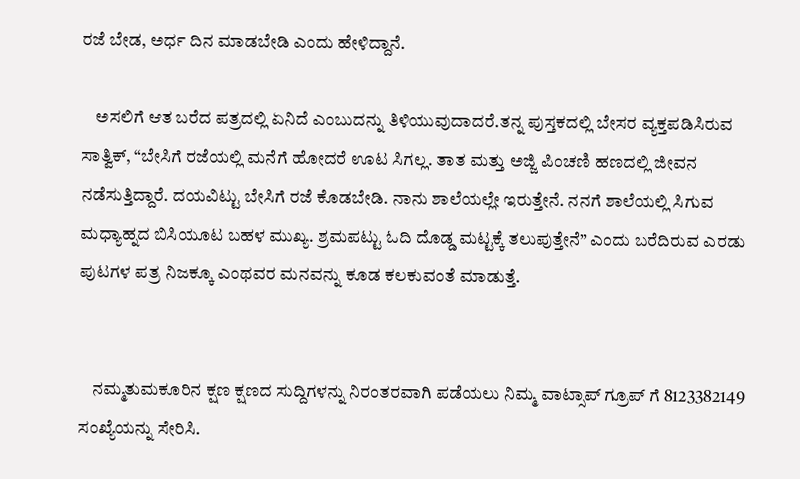ರಜೆ ಬೇಡ, ಅರ್ಧ ದಿನ ಮಾಡಬೇಡಿ ಎಂದು ಹೇಳಿದ್ದಾನೆ.

    ಅಸಲಿಗೆ ಆತ ಬರೆದ ಪತ್ರದಲ್ಲಿ ಏನಿದೆ ಎಂಬುದನ್ನು ತಿಳಿಯುವುದಾದರೆ.ತನ್ನ ಪುಸ್ತಕದಲ್ಲಿ ಬೇಸರ ವ್ಯಕ್ತಪಡಿಸಿರುವ ಸಾತ್ವಿಕ್, “ಬೇಸಿಗೆ ರಜೆಯಲ್ಲಿ ಮನೆಗೆ ಹೋದರೆ ಊಟ ಸಿಗಲ್ಲ. ತಾತ ಮತ್ತು ಅಜ್ಜಿ ಪಿಂಚಣಿ ಹಣದಲ್ಲಿ ಜೀವನ ನಡೆಸುತ್ತಿದ್ದಾರೆ. ದಯವಿಟ್ಟು ಬೇಸಿಗೆ ರಜೆ ಕೊಡಬೇಡಿ. ನಾನು ಶಾಲೆಯಲ್ಲೇ ಇರುತ್ತೇನೆ. ನನಗೆ ಶಾಲೆಯಲ್ಲಿ ಸಿಗುವ ಮಧ್ಯಾಹ್ನದ ಬಿಸಿಯೂಟ ಬಹಳ ಮುಖ್ಯ. ಶ್ರಮಪಟ್ಟು ಓದಿ ದೊಡ್ಡ ಮಟ್ಟಕ್ಕೆ ತಲುಪುತ್ತೇನೆ” ಎಂದು ಬರೆದಿರುವ ಎರಡು ಪುಟಗಳ ಪತ್ರ ನಿಜಕ್ಕೂ ಎಂಥವರ ಮನವನ್ನು ಕೂಡ ಕಲಕುವಂತೆ ಮಾಡುತ್ತೆ.


    ನಮ್ಮತುಮಕೂರಿನ ಕ್ಷಣ ಕ್ಷಣದ ಸುದ್ದಿಗಳನ್ನು ನಿರಂತರವಾಗಿ ಪಡೆಯಲು ನಿಮ್ಮ ವಾಟ್ಸಾಪ್ ಗ್ರೂಪ್ ಗೆ 8123382149 ಸಂಖ್ಯೆಯನ್ನು ಸೇರಿಸಿ.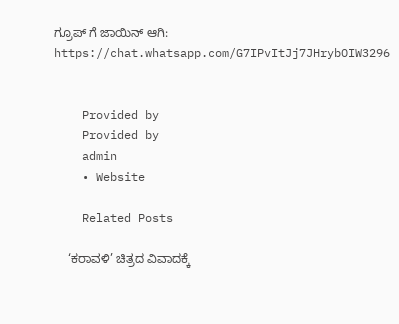ಗ್ರೂಪ್ ಗೆ ಜಾಯಿನ್ ಆಗಿ: https://chat.whatsapp.com/G7IPvItJj7JHrybOIW3296


    Provided by
    Provided by
    admin
    • Website

    Related Posts

    ‘ಕರಾವಳಿ’ ಚಿತ್ರದ ವಿವಾದಕ್ಕೆ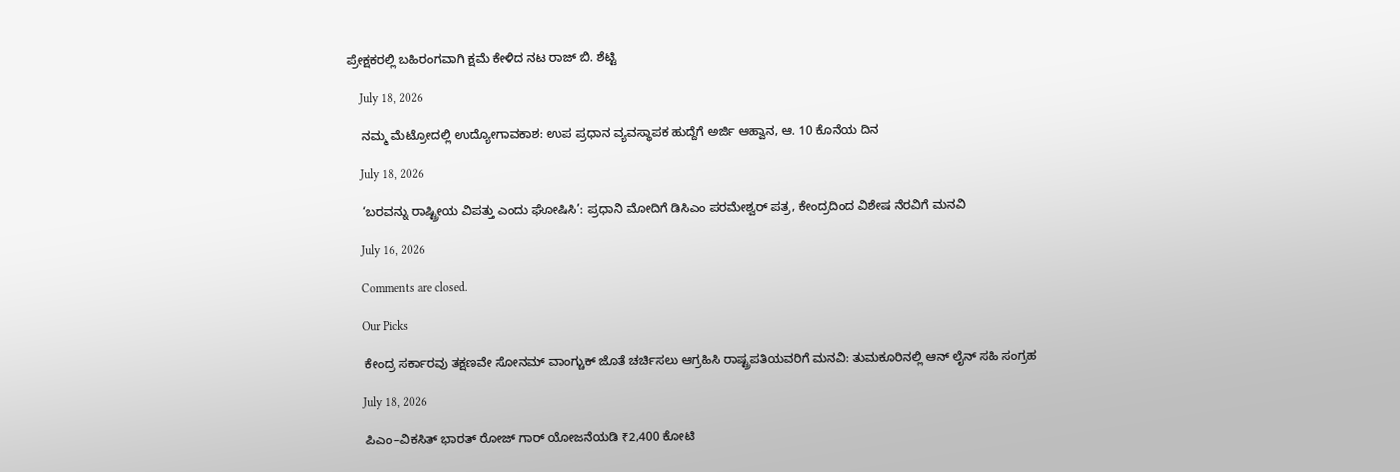ಪ್ರೇಕ್ಷಕರಲ್ಲಿ ಬಹಿರಂಗವಾಗಿ ಕ್ಷಮೆ ಕೇಳಿದ ನಟ ರಾಜ್ ಬಿ. ಶೆಟ್ಟಿ

    July 18, 2026

    ನಮ್ಮ ಮೆಟ್ರೋದಲ್ಲಿ ಉದ್ಯೋಗಾವಕಾಶ: ಉಪ ಪ್ರಧಾನ ವ್ಯವಸ್ಥಾಪಕ ಹುದ್ದೆಗೆ ಅರ್ಜಿ ಆಹ್ವಾನ, ಆ. 10 ಕೊನೆಯ ದಿನ

    July 18, 2026

    ‘ಬರವನ್ನು ರಾಷ್ಟ್ರೀಯ ವಿಪತ್ತು ಎಂದು ಘೋಷಿಸಿ’: ಪ್ರಧಾನಿ ಮೋದಿಗೆ ಡಿಸಿಎಂ ಪರಮೇಶ್ವರ್ ಪತ್ರ, ಕೇಂದ್ರದಿಂದ ವಿಶೇಷ ನೆರವಿಗೆ ಮನವಿ

    July 16, 2026

    Comments are closed.

    Our Picks

    ಕೇಂದ್ರ ಸರ್ಕಾರವು ತಕ್ಷಣವೇ ಸೋನಮ್ ವಾಂಗ್ಚುಕ್ ಜೊತೆ ಚರ್ಚಿಸಲು ಆಗ್ರಹಿಸಿ ರಾಷ್ಟ್ರಪತಿಯವರಿಗೆ ಮನವಿ: ತುಮಕೂರಿನಲ್ಲಿ ಆನ್‌ ಲೈನ್ ಸಹಿ ಸಂಗ್ರಹ

    July 18, 2026

    ಪಿಎಂ–ವಿಕಸಿತ್ ಭಾರತ್ ರೋಜ್‌ ಗಾರ್ ಯೋಜನೆಯಡಿ ₹2,400 ಕೋಟಿ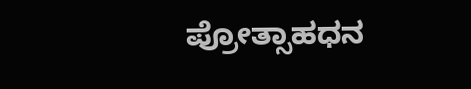ಪ್ರೋತ್ಸಾಹಧನ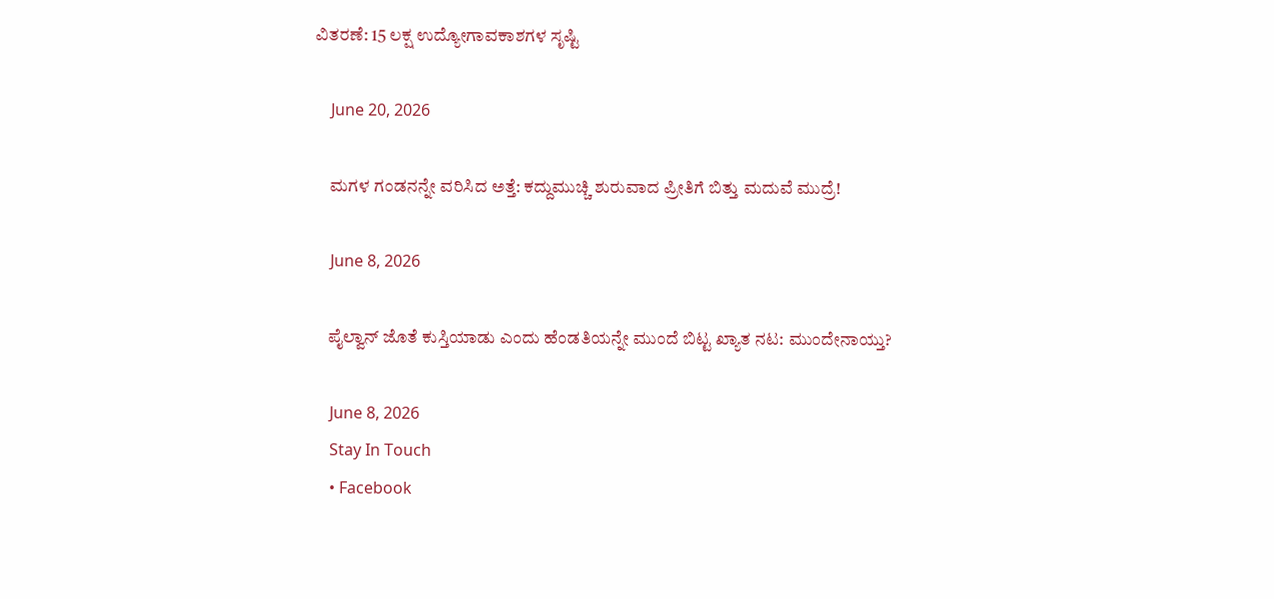ವಿತರಣೆ: 15 ಲಕ್ಷ ಉದ್ಯೋಗಾವಕಾಶಗಳ ಸೃಷ್ಟಿ

    June 20, 2026

    ಮಗಳ ಗಂಡನನ್ನೇ ವರಿಸಿದ ಅತ್ತೆ: ಕದ್ದುಮುಚ್ಚಿ ಶುರುವಾದ ಪ್ರೀತಿಗೆ ಬಿತ್ತು ಮದುವೆ ಮುದ್ರೆ!

    June 8, 2026

    ಪೈಲ್ವಾನ್ ಜೊತೆ ಕುಸ್ತಿಯಾಡು ಎಂದು ಹೆಂಡತಿಯನ್ನೇ ಮುಂದೆ ಬಿಟ್ಟ ಖ್ಯಾತ ನಟ: ಮುಂದೇನಾಯ್ತು?

    June 8, 2026
    Stay In Touch
    • Facebook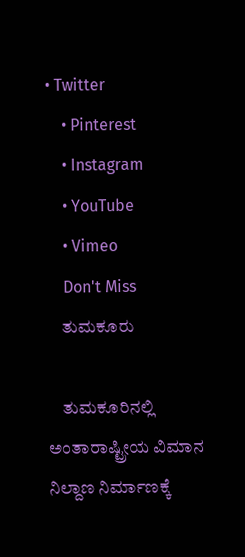• Twitter
    • Pinterest
    • Instagram
    • YouTube
    • Vimeo
    Don't Miss
    ತುಮಕೂರು

    ತುಮಕೂರಿನಲ್ಲಿ ಅಂತಾರಾಷ್ಟ್ರೀಯ ವಿಮಾನ ನಿಲ್ದಾಣ ನಿರ್ಮಾಣಕ್ಕೆ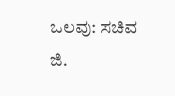ಒಲವು: ಸಚಿವ ಜಿ.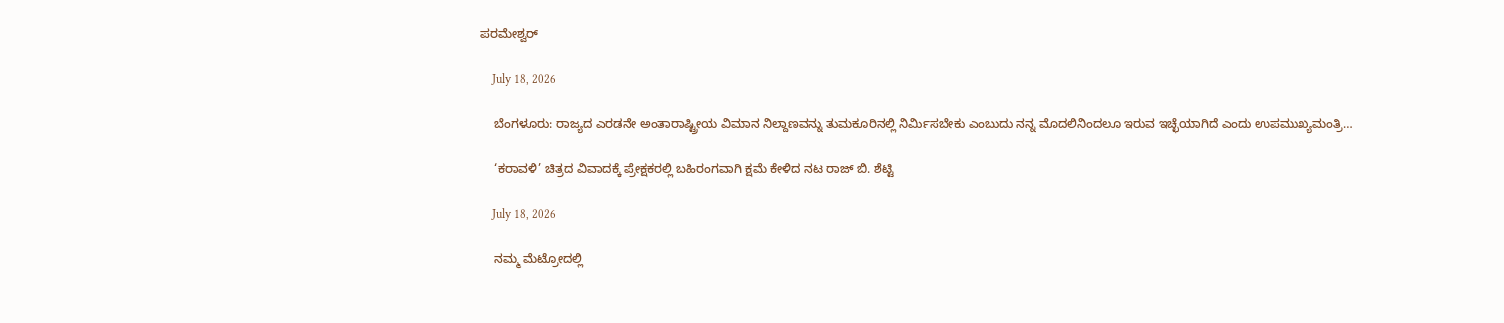ಪರಮೇಶ್ವರ್

    July 18, 2026

    ಬೆಂಗಳೂರು: ರಾಜ್ಯದ ಎರಡನೇ ಅಂತಾರಾಷ್ಟ್ರೀಯ ವಿಮಾನ ನಿಲ್ದಾಣವನ್ನು ತುಮಕೂರಿನಲ್ಲಿ ನಿರ್ಮಿಸಬೇಕು ಎಂಬುದು ನನ್ನ ಮೊದಲಿನಿಂದಲೂ ಇರುವ ಇಚ್ಛೆಯಾಗಿದೆ ಎಂದು ಉಪಮುಖ್ಯಮಂತ್ರಿ…

    ‘ಕರಾವಳಿ’ ಚಿತ್ರದ ವಿವಾದಕ್ಕೆ ಪ್ರೇಕ್ಷಕರಲ್ಲಿ ಬಹಿರಂಗವಾಗಿ ಕ್ಷಮೆ ಕೇಳಿದ ನಟ ರಾಜ್ ಬಿ. ಶೆಟ್ಟಿ

    July 18, 2026

    ನಮ್ಮ ಮೆಟ್ರೋದಲ್ಲಿ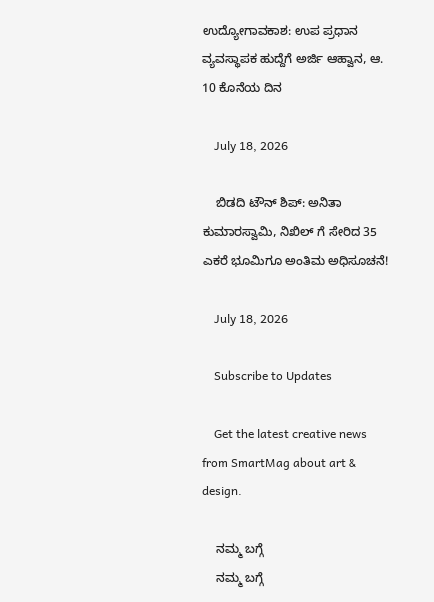ಉದ್ಯೋಗಾವಕಾಶ: ಉಪ ಪ್ರಧಾನ ವ್ಯವಸ್ಥಾಪಕ ಹುದ್ದೆಗೆ ಅರ್ಜಿ ಆಹ್ವಾನ, ಆ. 10 ಕೊನೆಯ ದಿನ

    July 18, 2026

    ಬಿಡದಿ ಟೌನ್ ಶಿಪ್: ಅನಿತಾ ಕುಮಾರಸ್ವಾಮಿ, ನಿಖಿಲ್ ಗೆ ಸೇರಿದ 35 ಎಕರೆ ಭೂಮಿಗೂ ಅಂತಿಮ ಅಧಿಸೂಚನೆ!

    July 18, 2026

    Subscribe to Updates

    Get the latest creative news from SmartMag about art & design.

    ನಮ್ಮ ಬಗ್ಗೆ
    ನಮ್ಮ ಬಗ್ಗೆ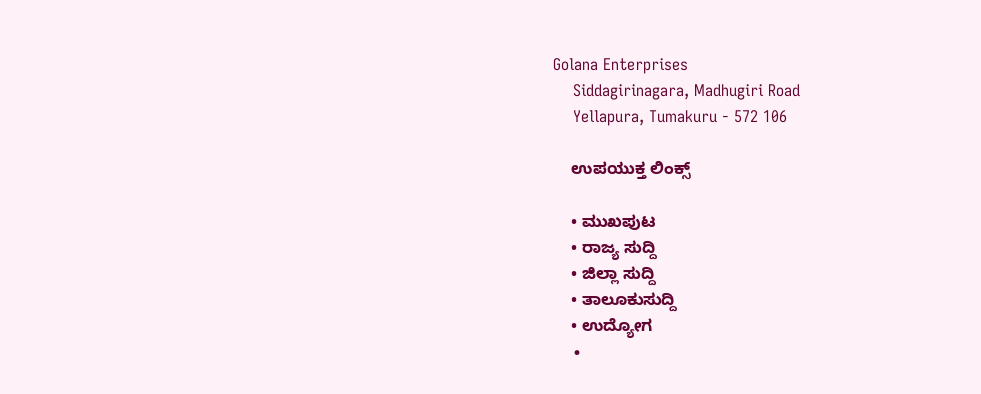Golana Enterprises
    Siddagirinagara, Madhugiri Road
    Yellapura, Tumakuru - 572 106

    ಉಪಯುಕ್ತ ಲಿಂಕ್ಸ್

    • ಮುಖಪುಟ
    • ರಾಜ್ಯ ಸುದ್ದಿ
    • ಜಿಲ್ಲಾ ಸುದ್ದಿ
    • ತಾಲೂಕುಸುದ್ದಿ
    • ಉದ್ಯೋಗ
    •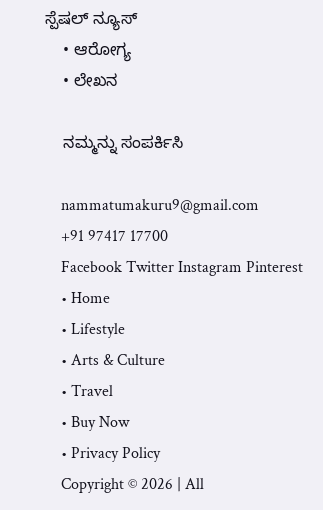ಸ್ಪೆಷಲ್ ನ್ಯೂಸ್
    • ಆರೋಗ್ಯ
    • ಲೇಖನ

    ನಮ್ಮನ್ನು ಸಂಪರ್ಕಿಸಿ

    nammatumakuru9@gmail.com
    +91 97417 17700
    Facebook Twitter Instagram Pinterest
    • Home
    • Lifestyle
    • Arts & Culture
    • Travel
    • Buy Now
    • Privacy Policy
    Copyright © 2026 | All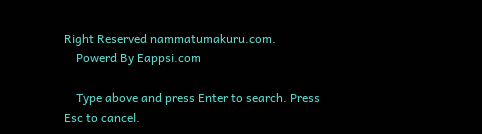Right Reserved nammatumakuru.com.
    Powerd By Eappsi.com

    Type above and press Enter to search. Press Esc to cancel.